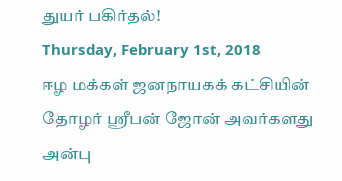துயர் பகிர்தல்!
Thursday, February 1st, 2018
ஈழ மக்கள் ஜனநாயகக் கட்சியின் தோழர் ஸ்ரீபன் ஜோன் அவர்களது அன்பு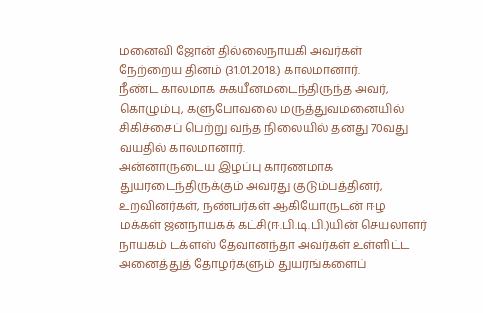மனைவி ஜோன் தில்லைநாயகி அவர்கள் நேற்றைய தினம் (31.01.2018.) காலமானார்.
நீண்ட காலமாக சுகயீனமடைந்திருந்த அவர், கொழும்பு, களுபோவலை மருத்துவமனையில் சிகிச்சைப் பெற்று வந்த நிலையில் தனது 70வது வயதில் காலமானார்.
அன்னாருடைய இழப்பு காரணமாக துயரடைந்திருக்கும் அவரது குடும்பத்தினர், உறவினர்கள், நண்பர்கள் ஆகியோருடன் ஈழ மக்கள் ஜனநாயகக் கட்சி(ஈ.பி.டி.பி.)யின் செயலாளர் நாயகம் டக்ளஸ் தேவானந்தா அவர்கள் உள்ளிட்ட அனைத்துத் தோழர்களும் துயரங்களைப்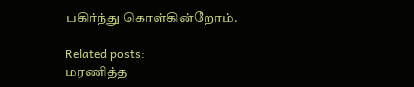பகிர்ந்து கொள்கின்றோம்.

Related posts:
மரணித்த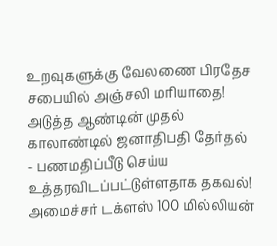உறவுகளுக்கு வேலணை பிரதேச சபையில் அஞ்சலி மரியாதை!
அடுத்த ஆண்டின் முதல் காலாண்டில் ஜனாதிபதி தேர்தல் - பணமதிப்பீடு செய்ய உத்தரவிடப்பட்டுள்ளதாக தகவல்!
அமைச்சர் டக்ளஸ் 100 மில்லியன்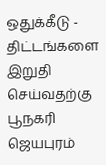ஒதுக்கீடு - திட்டங்களை இறுதி செய்வதற்கு பூநகரி ஜெயபுரம்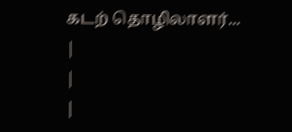கடற் தொழிலாளர்...
|
|
|